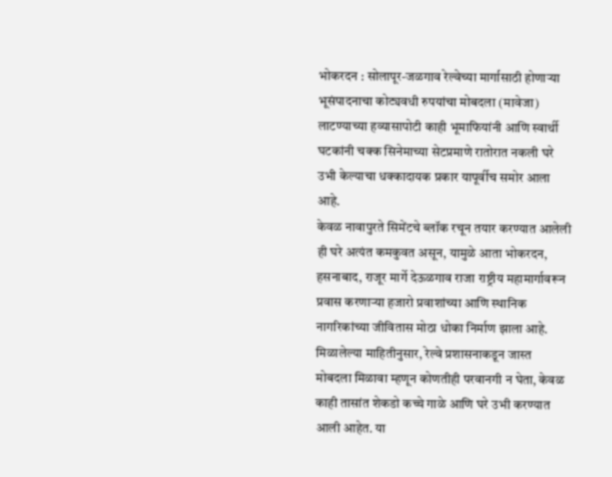भोकरदन : सोलापूर-जळगाव रेल्वेच्या मार्गासाठी होणाऱ्या भूसंपादनाचा कोट्यवधी रुपयांचा मोबदला (मावेजा) लाटण्याच्या हव्यासापोटी काही भूमाफियांनी आणि स्वार्थी घटकांनी चक्क सिनेमाच्या सेटप्रमाणे रातोरात नकली घरे उभी केल्याचा धक्कादायक प्रकार यापूर्वीच समोर आला आहे.
केवळ नावापुरते सिमेंटचे ब्लॉक रचून तयार करण्यात आलेली ही घरे अत्यंत कमकुवत असून, यामुळे आता भोकरदन, हसनाबाद, राजूर मार्गे देऊळगाव राजा राष्ट्रीय महामार्गावरून प्रवास करणाऱ्या हजारो प्रवाशांच्या आणि स्थानिक नागरिकांच्या जीवितास मोठा धोका निर्माण झाला आहे.
मिळालेल्या माहितीनुसार, रेल्वे प्रशासनाकडून जास्त मोबदला मिळावा म्हणून कोणतीही परवानगी न घेता, केवळ काही तासांत शेकडो कच्चे गाळे आणि घरे उभी करण्यात आली आहेत. या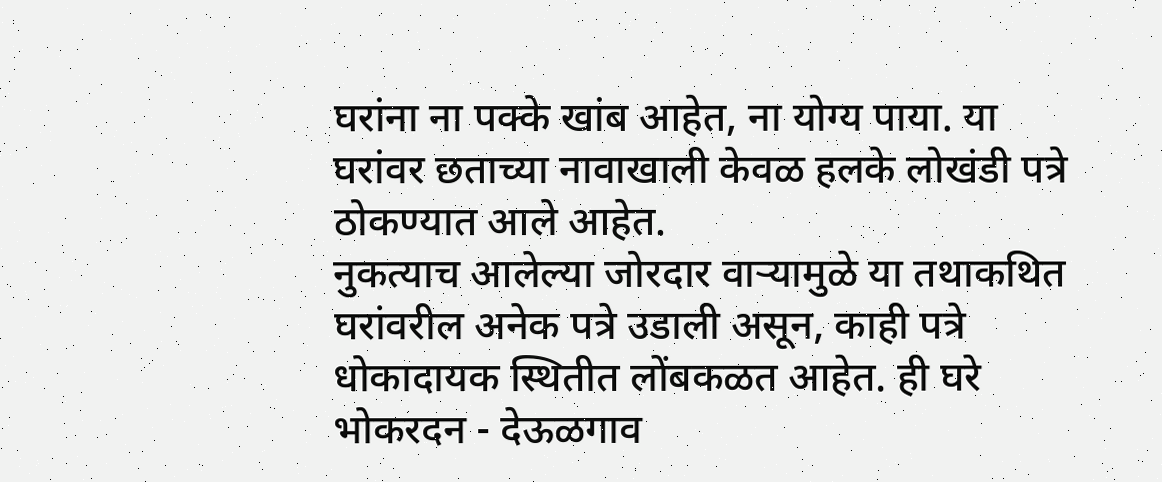घरांना ना पक्के खांब आहेत, ना योग्य पाया. या घरांवर छताच्या नावाखाली केवळ हलके लोखंडी पत्रे ठोकण्यात आले आहेत.
नुकत्याच आलेल्या जोरदार वाऱ्यामुळे या तथाकथित घरांवरील अनेक पत्रे उडाली असून, काही पत्रे धोकादायक स्थितीत लोंबकळत आहेत. ही घरे भोकरदन - देऊळगाव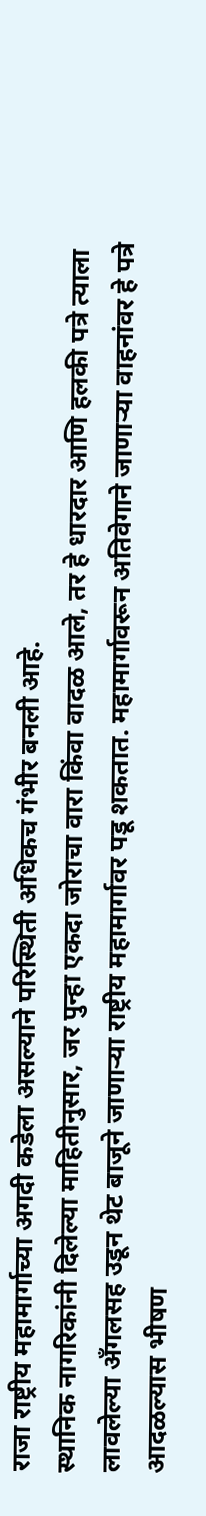राजा राष्ट्रीय महामार्गाच्या अगदी कडेला असल्याने परिस्थिती अधिकच गंभीर बनली आहे.
स्थानिक नागरिकांनी दिलेल्या माहितीनुसार, जर पुन्हा एकदा जोराचा वारा किंवा वादळ आले, तर हे धारदार आणि हलकी पत्रे त्याला लावलेल्या अँगलसह उडून थेट बाजूने जाणाऱ्या राष्ट्रीय महामार्गावर पडू शकतात. महामार्गावरून अतिवेगाने जाणाऱ्या वाहनांवर हे पत्रे आदळल्यास भीषण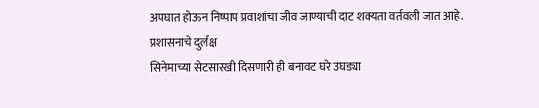अपघात होऊन निष्पाप प्रवाशांचा जीव जाण्याची दाट शक्यता वर्तवली जात आहे.
प्रशासनाचे दुर्लक्ष
सिनेमाच्या सेटसारखी दिसणारी ही बनावट घरे उघड्या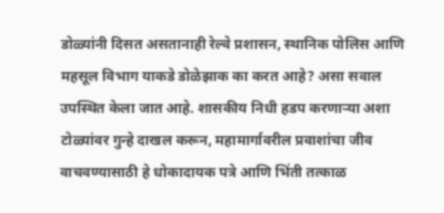डोळ्यांनी दिसत असतानाही रेल्वे प्रशासन, स्थानिक पोलिस आणि महसूल विभाग याकडे डोळेझाक का करत आहे? असा सवाल उपस्थित केला जात आहे. शासकीय निधी हडप करणाऱ्या अशा टोळ्यांवर गुन्हे दाखल करून, महामार्गावरील प्रवाशांचा जीव वाचवण्यासाठी हे धोकादायक पत्रे आणि भिंती तत्काळ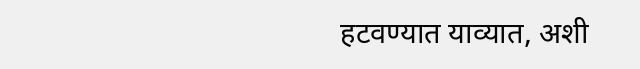हटवण्यात याव्यात, अशी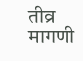तीव्र मागणी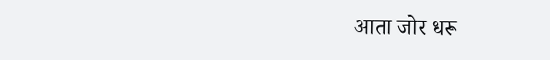आता जोर धरू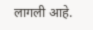लागली आहे.